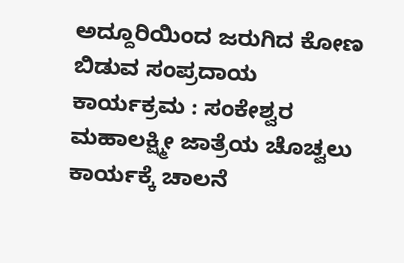ಅದ್ದೂರಿಯಿಂದ ಜರುಗಿದ ಕೋಣ ಬಿಡುವ ಸಂಪ್ರದಾಯ ಕಾರ್ಯಕ್ರಮ : ಸಂಕೇಶ್ವರ ಮಹಾಲಕ್ಷ್ಮೀ ಜಾತ್ರೆಯ ಚೊಚ್ವಲು ಕಾರ್ಯಕ್ಕೆ ಚಾಲನೆ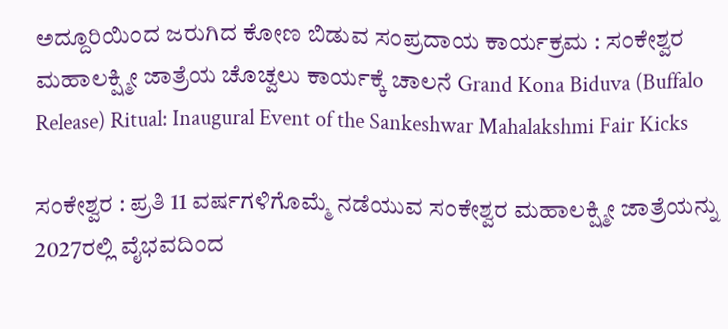ಅದ್ದೂರಿಯಿಂದ ಜರುಗಿದ ಕೋಣ ಬಿಡುವ ಸಂಪ್ರದಾಯ ಕಾರ್ಯಕ್ರಮ : ಸಂಕೇಶ್ವರ ಮಹಾಲಕ್ಷ್ಮೀ ಜಾತ್ರೆಯ ಚೊಚ್ವಲು ಕಾರ್ಯಕ್ಕೆ ಚಾಲನೆ Grand Kona Biduva (Buffalo Release) Ritual: Inaugural Event of the Sankeshwar Mahalakshmi Fair Kicks

ಸಂಕೇಶ್ವರ : ಪ್ರತಿ 11 ವರ್ಷಗಳಿಗೊಮ್ಮೆ ನಡೆಯುವ ಸಂಕೇಶ್ವರ ಮಹಾಲಕ್ಷ್ಮೀ ಜಾತ್ರೆಯನ್ನು 2027ರಲ್ಲಿ ವೈಭವದಿಂದ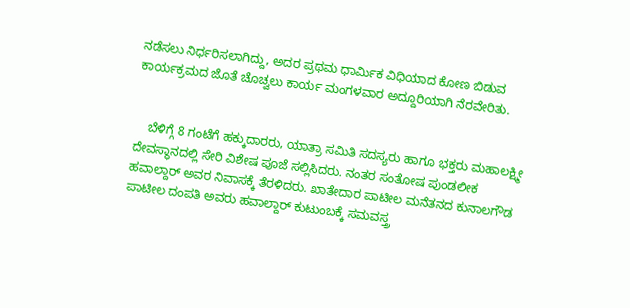ನಡೆಸಲು ನಿರ್ಧರಿಸಲಾಗಿದ್ದು, ಅದರ ಪ್ರಥಮ ಧಾರ್ಮಿಕ ವಿಧಿಯಾದ ಕೋಣ ಬಿಡುವ ಕಾರ್ಯಕ್ರಮದ ಜೊತೆ ಚೊಚ್ವಲು ಕಾರ್ಯ ಮಂಗಳವಾರ ಅದ್ದೂರಿಯಾಗಿ ನೆರವೇರಿತು.


    ಬೆಳಿಗ್ಗೆ 8 ಗಂಟೆಗೆ ಹಕ್ಕುದಾರರು, ಯಾತ್ರಾ ಸಮಿತಿ ಸದಸ್ಯರು ಹಾಗೂ ಭಕ್ತರು ಮಹಾಲಕ್ಷ್ಮೀ ದೇವಸ್ಥಾನದಲ್ಲಿ ಸೇರಿ ವಿಶೇಷ ಪೂಜೆ ಸಲ್ಲಿಸಿದರು. ನಂತರ ಸಂತೋಷ ಪುಂಡಲೀಕ ಹವಾಲ್ದಾರ್ ಅವರ ನಿವಾಸಕ್ಕೆ ತೆರಳಿದರು. ಖಾತೇದಾರ ಪಾಟೀಲ ಮನೆತನದ ಕುನಾಲಗೌಡ ಪಾಟೀಲ ದಂಪತಿ ಅವರು ಹವಾಲ್ದಾರ್ ಕುಟುಂಬಕ್ಕೆ ಸಮವಸ್ತ್ರ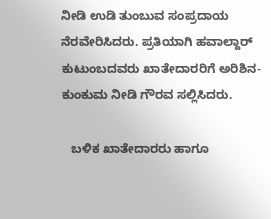ನೀಡಿ ಉಡಿ ತುಂಬುವ ಸಂಪ್ರದಾಯ ನೆರವೇರಿಸಿದರು. ಪ್ರತಿಯಾಗಿ ಹವಾಲ್ದಾರ್ ಕುಟುಂಬದವರು ಖಾತೇದಾರರಿಗೆ ಅರಿಶಿನ-ಕುಂಕುಮ ನೀಡಿ ಗೌರವ ಸಲ್ಲಿಸಿದರು.

   ಬಳಿಕ ಖಾತೇದಾರರು ಹಾಗೂ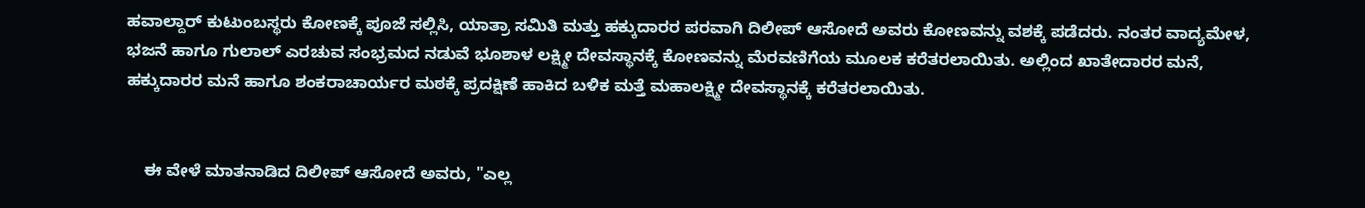ಹವಾಲ್ದಾರ್ ಕುಟುಂಬಸ್ಥರು ಕೋಣಕ್ಕೆ ಪೂಜೆ ಸಲ್ಲಿಸಿ, ಯಾತ್ರಾ ಸಮಿತಿ ಮತ್ತು ಹಕ್ಕುದಾರರ ಪರವಾಗಿ ದಿಲೀಪ್ ಆಸೋದೆ ಅವರು ಕೋಣವನ್ನು ವಶಕ್ಕೆ ಪಡೆದರು. ನಂತರ ವಾದ್ಯಮೇಳ, ಭಜನೆ ಹಾಗೂ ಗುಲಾಲ್ ಎರಚುವ ಸಂಭ್ರಮದ ನಡುವೆ ಭೂಶಾಳ ಲಕ್ಷ್ಮೀ ದೇವಸ್ಥಾನಕ್ಕೆ ಕೋಣವನ್ನು ಮೆರವಣಿಗೆಯ ಮೂಲಕ ಕರೆತರಲಾಯಿತು. ಅಲ್ಲಿಂದ ಖಾತೇದಾರರ ಮನೆ, ಹಕ್ಕುದಾರರ ಮನೆ ಹಾಗೂ ಶಂಕರಾಚಾರ್ಯರ ಮಠಕ್ಕೆ ಪ್ರದಕ್ಷಿಣೆ ಹಾಕಿದ ಬಳಿಕ ಮತ್ತೆ ಮಹಾಲಕ್ಷ್ಮೀ ದೇವಸ್ಥಾನಕ್ಕೆ ಕರೆತರಲಾಯಿತು.


    ಈ ವೇಳೆ ಮಾತನಾಡಿದ ದಿಲೀಪ್ ಆಸೋದೆ ಅವರು, "ಎಲ್ಲ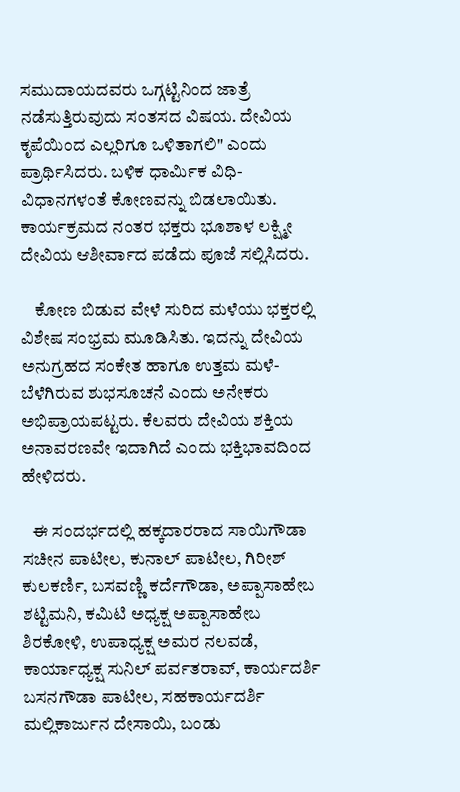ಸಮುದಾಯದವರು ಒಗ್ಗಟ್ಟಿನಿಂದ ಜಾತ್ರೆ ನಡೆಸುತ್ತಿರುವುದು ಸಂತಸದ ವಿಷಯ. ದೇವಿಯ ಕೃಪೆಯಿಂದ ಎಲ್ಲರಿಗೂ ಒಳಿತಾಗಲಿ" ಎಂದು ಪ್ರಾರ್ಥಿಸಿದರು. ಬಳಿಕ ಧಾರ್ಮಿಕ ವಿಧಿ-ವಿಧಾನಗಳಂತೆ ಕೋಣವನ್ನು ಬಿಡಲಾಯಿತು. ಕಾರ್ಯಕ್ರಮದ ನಂತರ ಭಕ್ತರು ಭೂಶಾಳ ಲಕ್ಷ್ಮೀ ದೇವಿಯ ಆಶೀರ್ವಾದ ಪಡೆದು ಪೂಜೆ ಸಲ್ಲಿಸಿದರು.

    ಕೋಣ ಬಿಡುವ ವೇಳೆ ಸುರಿದ ಮಳೆಯು ಭಕ್ತರಲ್ಲಿ ವಿಶೇಷ ಸಂಭ್ರಮ ಮೂಡಿಸಿತು. ಇದನ್ನು ದೇವಿಯ ಅನುಗ್ರಹದ ಸಂಕೇತ ಹಾಗೂ ಉತ್ತಮ ಮಳೆ-ಬೆಳೆಗಿರುವ ಶುಭಸೂಚನೆ ಎಂದು ಅನೇಕರು ಅಭಿಪ್ರಾಯಪಟ್ಟರು. ಕೆಲವರು ದೇವಿಯ ಶಕ್ತಿಯ ಅನಾವರಣವೇ ಇದಾಗಿದೆ ಎಂದು ಭಕ್ತಿಭಾವದಿಂದ ಹೇಳಿದರು.

   ಈ ಸಂದರ್ಭದಲ್ಲಿ ಹಕ್ಕದಾರರಾದ ಸಾಯಿಗೌಡಾ ಸಚೀನ ಪಾಟೀಲ, ಕುನಾಲ್ ಪಾಟೀಲ, ಗಿರೀಶ್ ಕುಲಕರ್ಣಿ, ಬಸವಣ್ಣಿ ಕರ್ದೆಗೌಡಾ, ಅಪ್ಪಾಸಾಹೇಬ ಶಟ್ಟಿಮನಿ, ಕಮಿಟಿ ಅಧ್ಯಕ್ಷ ಅಪ್ಪಾಸಾಹೇಬ ಶಿರಕೋಳಿ, ಉಪಾಧ್ಯಕ್ಷ ಅಮರ ನಲವಡೆ, ಕಾರ್ಯಾಧ್ಯಕ್ಷ ಸುನಿಲ್ ಪರ್ವತರಾವ್, ಕಾರ್ಯದರ್ಶಿ ಬಸನಗೌಡಾ ಪಾಟೀಲ, ಸಹಕಾರ್ಯದರ್ಶಿ ಮಲ್ಲಿಕಾರ್ಜುನ ದೇಸಾಯಿ, ಬಂಡು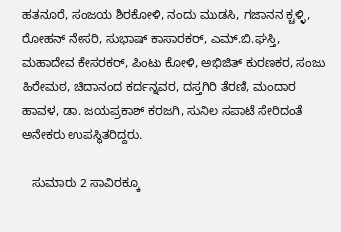ಹತನೂರೆ, ಸಂಜಯ ಶಿರಕೋಳಿ, ನಂದು‌ ಮುಡಸಿ, ಗಜಾನನ ಕ್ಚಳ್ಳಿ, ರೋಹನ್ ನೇಸರಿ, ಸುಭಾಷ್ ಕಾಸಾರಕರ್, ಎಮ್.ಬಿ.ಘಸ್ತಿ, ಮಹಾದೇವ ಕೇಸರಕರ್, ಪಿಂಟು ಕೋಳಿ, ಅಭಿಜಿತ್ ಕುರಣಕರ, ಸಂಜು ಹಿರೇಮಠ, ಚಿದಾನಂದ ಕರ್ದನ್ನವರ, ದಸ್ತಗಿರಿ ತೆರಣಿ, ಮಂದಾರ ಹಾವಳ, ಡಾ. ಜಯಪ್ರಕಾಶ್ ಕರಜಗಿ, ಸುನಿಲ ಸಪಾಟೆ ಸೇರಿದಂತೆ ಅನೇಕರು ಉಪಸ್ಥಿತರಿದ್ದರು.

   ಸುಮಾರು 2 ಸಾವಿರಕ್ಕೂ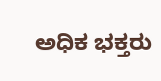ಅಧಿಕ ಭಕ್ತರು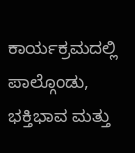ಕಾರ್ಯಕ್ರಮದಲ್ಲಿ ಪಾಲ್ಗೊಂಡು, ಭಕ್ತಿಭಾವ ಮತ್ತು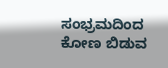ಸಂಭ್ರಮದಿಂದ ಕೋಣ ಬಿಡುವ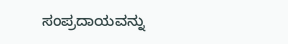ಸಂಪ್ರದಾಯವನ್ನು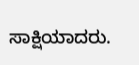ಸಾಕ್ಷಿಯಾದರು.